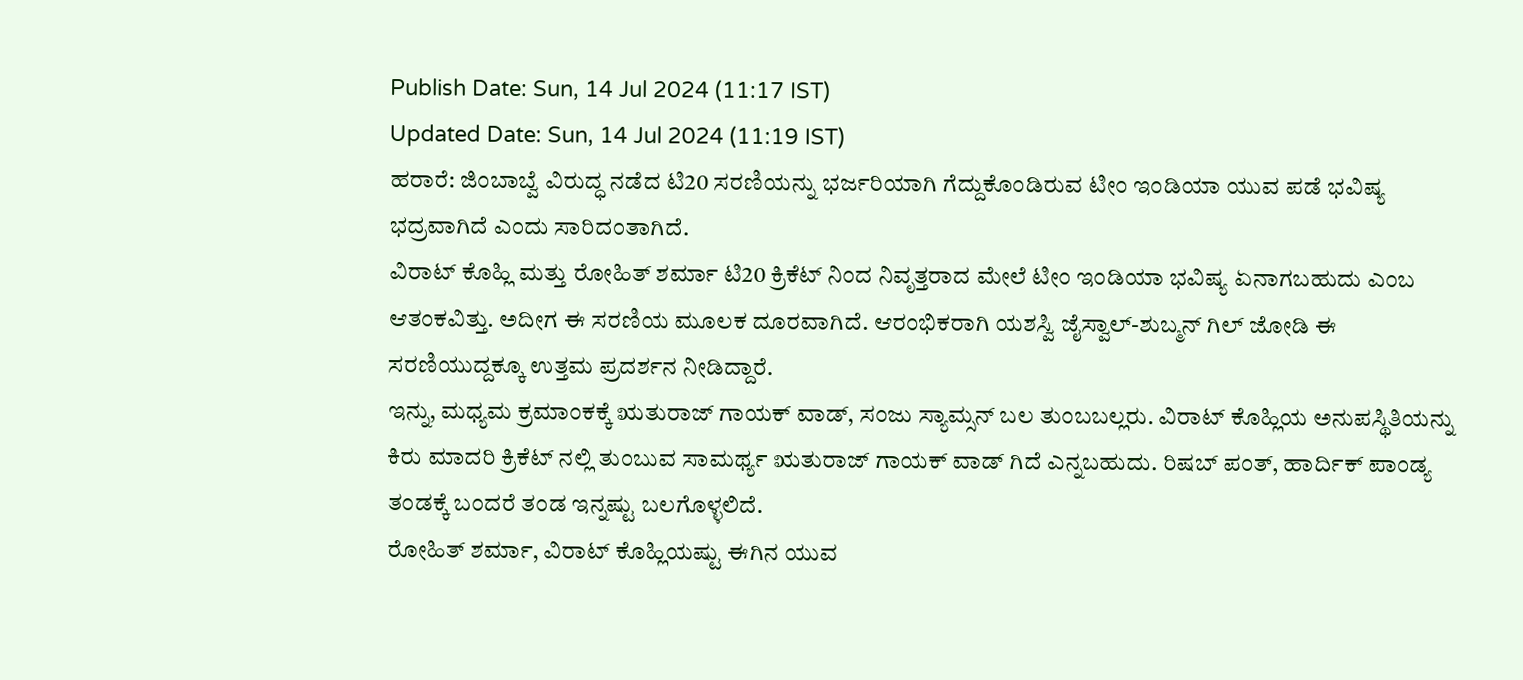Publish Date: Sun, 14 Jul 2024 (11:17 IST)
Updated Date: Sun, 14 Jul 2024 (11:19 IST)
ಹರಾರೆ: ಜಿಂಬಾಬ್ವೆ ವಿರುದ್ಧ ನಡೆದ ಟಿ20 ಸರಣಿಯನ್ನು ಭರ್ಜರಿಯಾಗಿ ಗೆದ್ದುಕೊಂಡಿರುವ ಟೀಂ ಇಂಡಿಯಾ ಯುವ ಪಡೆ ಭವಿಷ್ಯ ಭದ್ರವಾಗಿದೆ ಎಂದು ಸಾರಿದಂತಾಗಿದೆ.
ವಿರಾಟ್ ಕೊಹ್ಲಿ ಮತ್ತು ರೋಹಿತ್ ಶರ್ಮಾ ಟಿ20 ಕ್ರಿಕೆಟ್ ನಿಂದ ನಿವೃತ್ತರಾದ ಮೇಲೆ ಟೀಂ ಇಂಡಿಯಾ ಭವಿಷ್ಯ ಏನಾಗಬಹುದು ಎಂಬ ಆತಂಕವಿತ್ತು. ಅದೀಗ ಈ ಸರಣಿಯ ಮೂಲಕ ದೂರವಾಗಿದೆ. ಆರಂಭಿಕರಾಗಿ ಯಶಸ್ವಿ ಜೈಸ್ವಾಲ್-ಶುಬ್ಮನ್ ಗಿಲ್ ಜೋಡಿ ಈ ಸರಣಿಯುದ್ದಕ್ಕೂ ಉತ್ತಮ ಪ್ರದರ್ಶನ ನೀಡಿದ್ದಾರೆ.
ಇನ್ನು, ಮಧ್ಯಮ ಕ್ರಮಾಂಕಕ್ಕೆ ಋತುರಾಜ್ ಗಾಯಕ್ ವಾಡ್, ಸಂಜು ಸ್ಯಾಮ್ಸನ್ ಬಲ ತುಂಬಬಲ್ಲರು. ವಿರಾಟ್ ಕೊಹ್ಲಿಯ ಅನುಪಸ್ಥಿತಿಯನ್ನು ಕಿರು ಮಾದರಿ ಕ್ರಿಕೆಟ್ ನಲ್ಲಿ ತುಂಬುವ ಸಾಮರ್ಥ್ಯ ಋತುರಾಜ್ ಗಾಯಕ್ ವಾಡ್ ಗಿದೆ ಎನ್ನಬಹುದು. ರಿಷಬ್ ಪಂತ್, ಹಾರ್ದಿಕ್ ಪಾಂಡ್ಯ ತಂಡಕ್ಕೆ ಬಂದರೆ ತಂಡ ಇನ್ನಷ್ಟು ಬಲಗೊಳ್ಳಲಿದೆ.
ರೋಹಿತ್ ಶರ್ಮಾ, ವಿರಾಟ್ ಕೊಹ್ಲಿಯಷ್ಟು ಈಗಿನ ಯುವ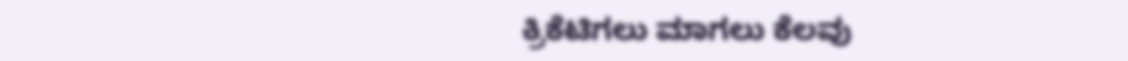ಕ್ರಿಕೆಟಿಗಲು ಮಾಗಲು ಕೆಲವು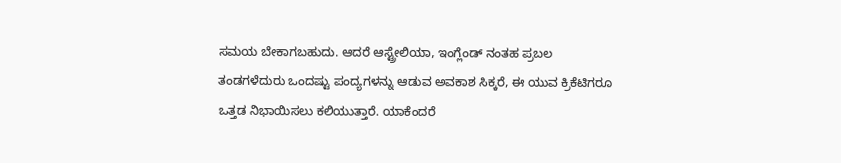ಸಮಯ ಬೇಕಾಗಬಹುದು. ಆದರೆ ಆಸ್ಟ್ರೇಲಿಯಾ, ಇಂಗ್ಲೆಂಡ್ ನಂತಹ ಪ್ರಬಲ ತಂಡಗಳೆದುರು ಒಂದಷ್ಟು ಪಂದ್ಯಗಳನ್ನು ಆಡುವ ಅವಕಾಶ ಸಿಕ್ಕರೆ, ಈ ಯುವ ಕ್ರಿಕೆಟಿಗರೂ ಒತ್ತಡ ನಿಭಾಯಿಸಲು ಕಲಿಯುತ್ತಾರೆ. ಯಾಕೆಂದರೆ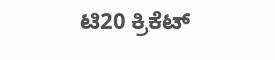ಟಿ20 ಕ್ರಿಕೆಟ್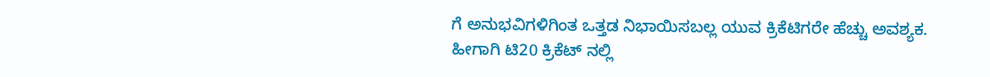ಗೆ ಅನುಭವಿಗಳಿಗಿಂತ ಒತ್ತಡ ನಿಭಾಯಿಸಬಲ್ಲ ಯುವ ಕ್ರಿಕೆಟಿಗರೇ ಹೆಚ್ಚು ಅವಶ್ಯಕ. ಹೀಗಾಗಿ ಟಿ20 ಕ್ರಿಕೆಟ್ ನಲ್ಲಿ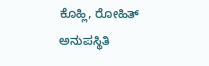ಕೊಹ್ಲಿ, ರೋಹಿತ್ ಅನುಪಸ್ಥಿತಿ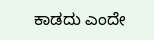ಕಾಡದು ಎಂದೇ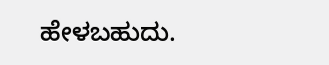ಹೇಳಬಹುದು.